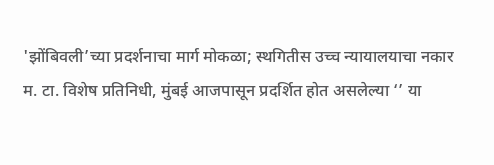'झोंबिवली’च्या प्रदर्शनाचा मार्ग मोकळा; स्थगितीस उच्च न्यायालयाचा नकार
म. टा. विशेष प्रतिनिधी, मुंबई आजपासून प्रदर्शित होत असलेल्या ‘’ या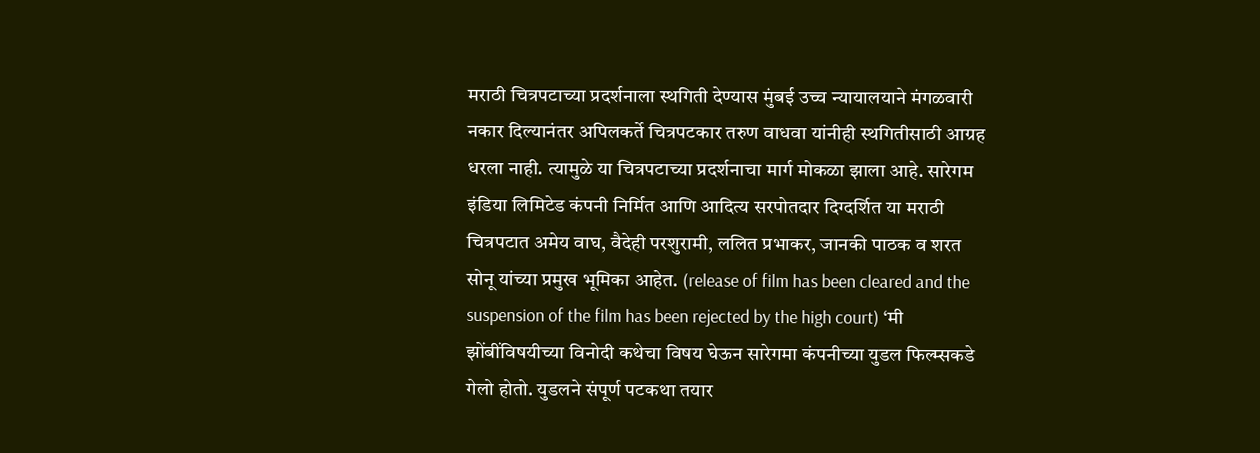मराठी चित्रपटाच्या प्रदर्शनाला स्थगिती देण्यास मुंबई उच्च न्यायालयाने मंगळवारी नकार दिल्यानंतर अपिलकर्ते चित्रपटकार तरुण वाधवा यांनीही स्थगितीसाठी आग्रह धरला नाही. त्यामुळे या चित्रपटाच्या प्रदर्शनाचा मार्ग मोकळा झाला आहे. सारेगम इंडिया लिमिटेड कंपनी निर्मित आणि आदित्य सरपोतदार दिग्दर्शित या मराठी चित्रपटात अमेय वाघ, वैदेही परशुरामी, ललित प्रभाकर, जानकी पाठक व शरत सोनू यांच्या प्रमुख भूमिका आहेत. (release of film has been cleared and the suspension of the film has been rejected by the high court) ‘मी झोंबींविषयीच्या विनोदी कथेचा विषय घेऊन सारेगमा कंपनीच्या युडल फिल्म्सकडे गेलो होतो. युडलने संपूर्ण पटकथा तयार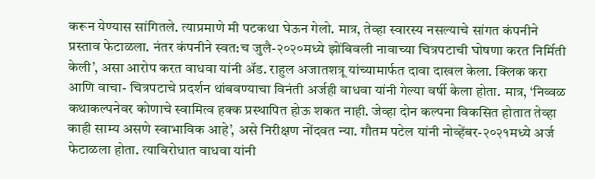करून येण्यास सांगितले. त्याप्रमाणे मी पटकथा घेऊन गेलो. मात्र, तेव्हा स्वारस्य नसल्याचे सांगत कंपनीने प्रस्ताव फेटाळला. नंतर कंपनीने स्वत:च जुलै-२०२०मध्ये झोंबिवली नावाच्या चित्रपटाची घोषणा करत निर्मिती केली’, असा आरोप करत वाधवा यांनी ॲड. राहुल अजातशत्रू यांच्यामार्फत दावा दाखल केला. क्लिक करा आणि वाचा- चित्रपटाचे प्रदर्शन थांबवण्याचा विनंती अर्जही वाधवा यांनी गेल्या वर्षी केला होता. मात्र, ‘निव्वळ कथाकल्पनेवर कोणाचे स्वामित्व हक्क प्रस्थापित होऊ शकत नाही. जेव्हा दोन कल्पना विकसित होतात तेव्हा काही साम्य असणे स्वाभाविक आहे’, असे निरीक्षण नोंदवत न्या. गौतम पटेल यांनी नोव्हेंबर-२०२१मध्ये अर्ज फेटाळला होता. त्याविरोधात वाधवा यांनी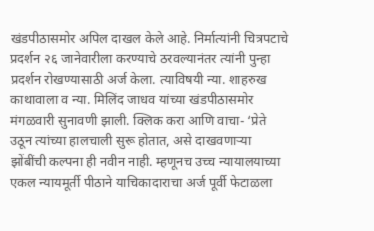खंडपीठासमोर अपिल दाखल केले आहे. निर्मात्यांनी चित्रपटाचे प्रदर्शन २६ जानेवारीला करण्याचे ठरवल्यानंतर त्यांनी पुन्हा प्रदर्शन रोखण्यासाठी अर्ज केला. त्याविषयी न्या. शाहरुख काथावाला व न्या. मिलिंद जाधव यांच्या खंडपीठासमोर मंगळवारी सुनावणी झाली. क्लिक करा आणि वाचा- ‘प्रेते उठून त्यांच्या हालचाली सुरू होतात, असे दाखवणाऱ्या झोंबींची कल्पना ही नवीन नाही. म्हणूनच उच्च न्यायालयाच्या एकल न्यायमूर्ती पीठाने याचिकादाराचा अर्ज पूर्वी फेटाळला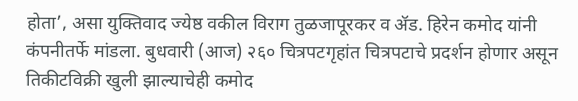होता’, असा युक्तिवाद ज्येष्ठ वकील विराग तुळजापूरकर व ॲड. हिरेन कमोद यांनी कंपनीतर्फे मांडला. बुधवारी (आज) २६० चित्रपटगृहांत चित्रपटाचे प्रदर्शन होणार असून तिकीटविक्री खुली झाल्याचेही कमोद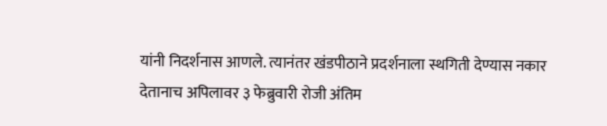यांनी निदर्शनास आणले. त्यानंतर खंडपीठाने प्रदर्शनाला स्थगिती देण्यास नकार देतानाच अपिलावर ३ फेब्रुवारी रोजी अंतिम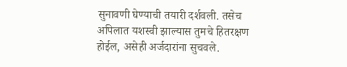सुनावणी घेण्याची तयारी दर्शवली. तसेच अपिलात यशस्वी झाल्यास तुमचे हितरक्षण होईल, असेही अर्जदारांना सुचवले.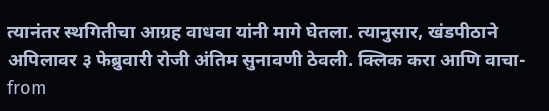त्यानंतर स्थगितीचा आग्रह वाधवा यांनी मागे घेतला. त्यानुसार, खंडपीठाने अपिलावर ३ फेब्रुवारी रोजी अंतिम सुनावणी ठेवली. क्लिक करा आणि वाचा-
from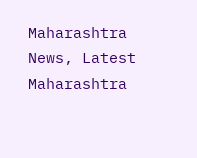Maharashtra News, Latest Maharashtra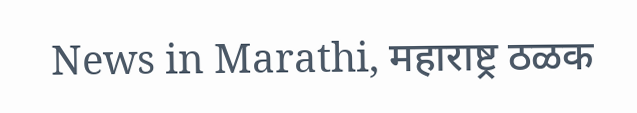News in Marathi, महाराष्ट्र ठळक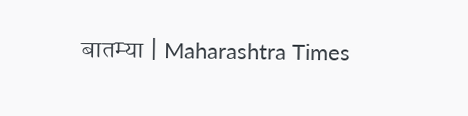बातम्या | Maharashtra Times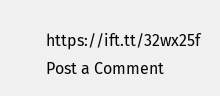https://ift.tt/32wx25f
Post a Comment